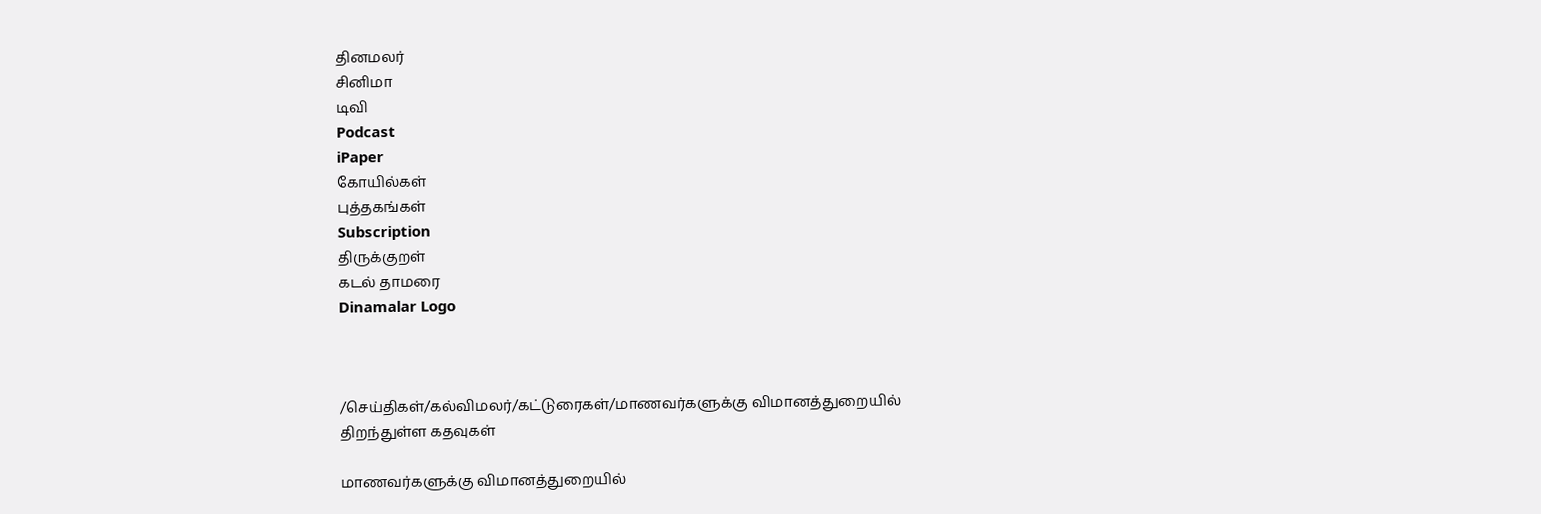தினமலர்
சினிமா
டிவி
Podcast
iPaper
கோயில்கள்
புத்தகங்கள்
Subscription
திருக்குறள்
கடல் தாமரை
Dinamalar Logo



/செய்திகள்/கல்விமலர்/கட்டுரைகள்/மாணவர்களுக்கு விமானத்துறையில் திறந்துள்ள கதவுகள்

மாணவர்களுக்கு விமானத்துறையில்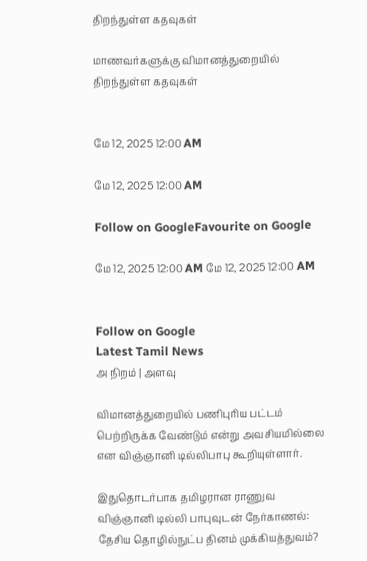திறந்துள்ள கதவுகள்

மாணவர்களுக்கு விமானத்துறையில் திறந்துள்ள கதவுகள்


மே 12, 2025 12:00 AM

மே 12, 2025 12:00 AM

Follow on GoogleFavourite on Google

மே 12, 2025 12:00 AM மே 12, 2025 12:00 AM


Follow on Google
Latest Tamil News
அ நிறம் | அளவு

விமானத்துறையில் பணிபுரிய பட்டம் பெற்றிருக்க வேண்டும் என்று அவசியமில்லை என விஞ்ஞானி டில்லிபாபு கூறியுள்ளார்.

இதுதொடர்பாக தமிழரான ராணுவ விஞ்ஞானி டில்லி பாபுவுடன் நேர்காணல்:
தேசிய தொழில்நுட்ப தினம் முக்கியத்துவம்?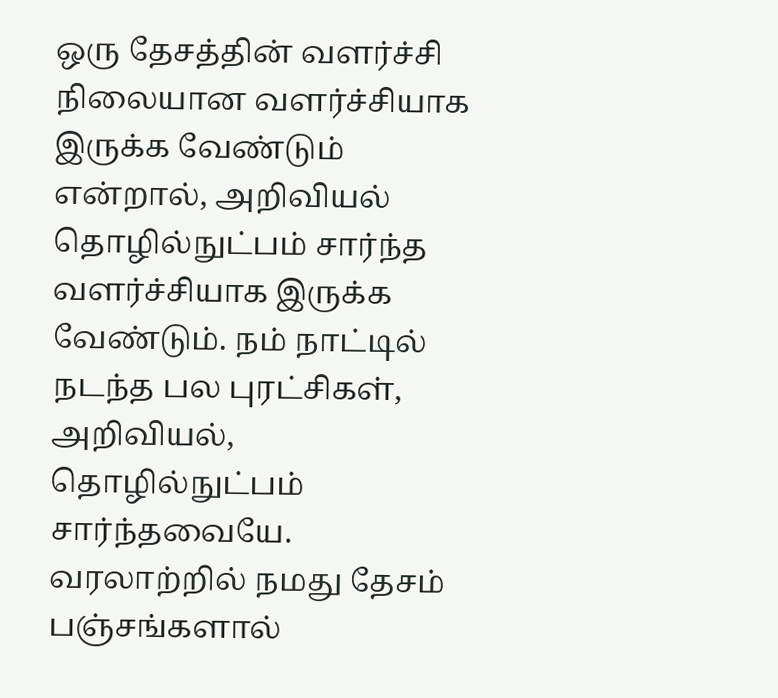ஒரு தேசத்தின் வளர்ச்சி நிலையான வளர்ச்சியாக இருக்க வேண்டும் என்றால், அறிவியல் தொழில்நுட்பம் சார்ந்த வளர்ச்சியாக இருக்க வேண்டும். நம் நாட்டில் நடந்த பல புரட்சிகள், அறிவியல், தொழில்நுட்பம் சார்ந்தவையே. வரலாற்றில் நமது தேசம் பஞ்சங்களால்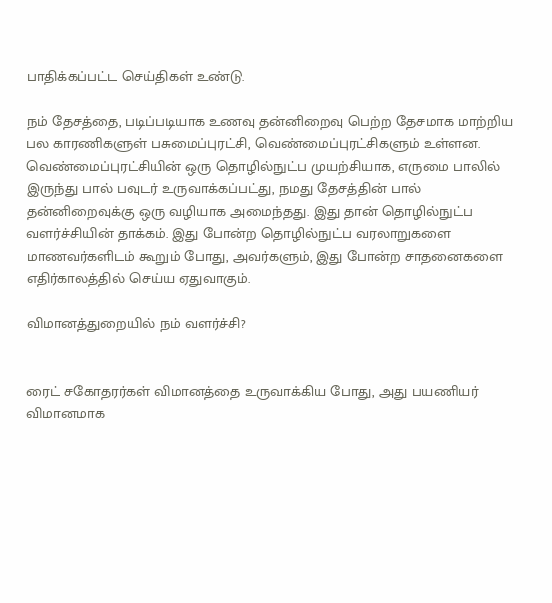பாதிக்கப்பட்ட செய்திகள் உண்டு.

நம் தேசத்தை, படிப்படியாக உணவு தன்னிறைவு பெற்ற தேசமாக மாற்றிய பல காரணிகளுள் பசுமைப்புரட்சி, வெண்மைப்புரட்சிகளும் உள்ளன. வெண்மைப்புரட்சியின் ஒரு தொழில்நுட்ப முயற்சியாக, எருமை பாலில் இருந்து பால் பவுடர் உருவாக்கப்பட்து, நமது தேசத்தின் பால் தன்னிறைவுக்கு ஒரு வழியாக அமைந்தது. இது தான் தொழில்நுட்ப வளர்ச்சியின் தாக்கம். இது போன்ற தொழில்நுட்ப வரலாறுகளை மாணவர்களிடம் கூறும் போது, அவர்களும், இது போன்ற சாதனைகளை எதிர்காலத்தில் செய்ய ஏதுவாகும்.

விமானத்துறையில் நம் வளர்ச்சி?


ரைட் சகோதரர்கள் விமானத்தை உருவாக்கிய போது, அது பயணியர் விமானமாக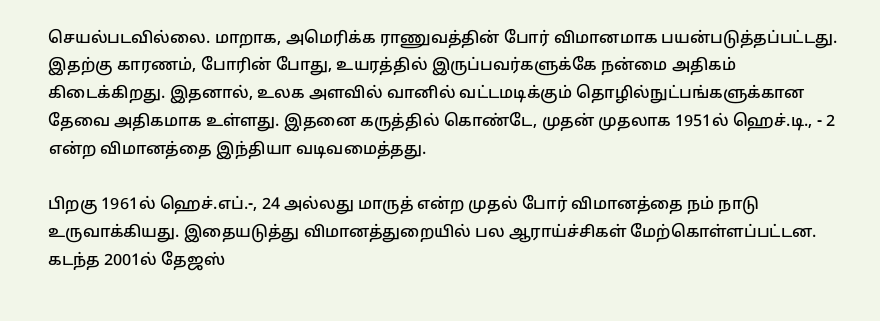செயல்படவில்லை. மாறாக, அமெரிக்க ராணுவத்தின் போர் விமானமாக பயன்படுத்தப்பட்டது. இதற்கு காரணம், போரின் போது, உயரத்தில் இருப்பவர்களுக்கே நன்மை அதிகம் கிடைக்கிறது. இதனால், உலக அளவில் வானில் வட்டமடிக்கும் தொழில்நுட்பங்களுக்கான தேவை அதிகமாக உள்ளது. இதனை கருத்தில் கொண்டே, முதன் முதலாக 1951ல் ஹெச்.டி., - 2 என்ற விமானத்தை இந்தியா வடிவமைத்தது.

பிறகு 1961ல் ஹெச்.எப்.-, 24 அல்லது மாருத் என்ற முதல் போர் விமானத்தை நம் நாடு உருவாக்கியது. இதையடுத்து விமானத்துறையில் பல ஆராய்ச்சிகள் மேற்கொள்ளப்பட்டன. கடந்த 2001ல் தேஜஸ்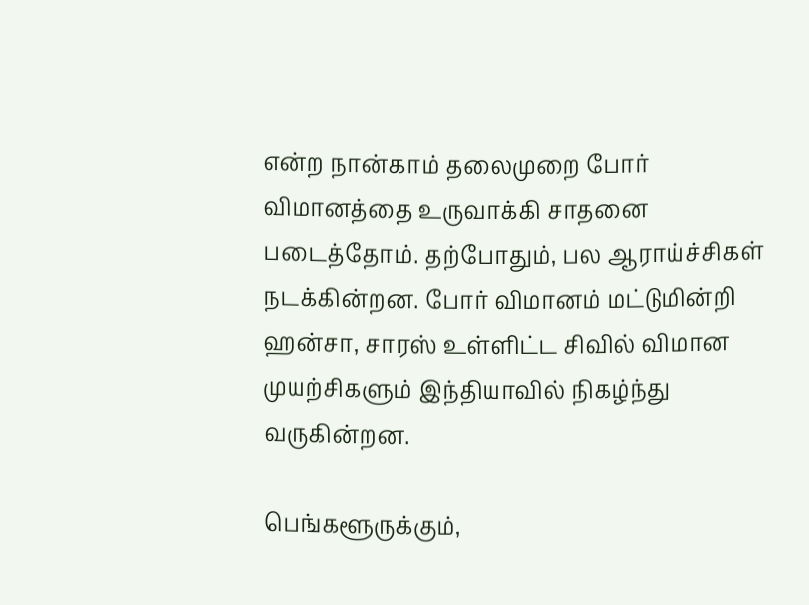என்ற நான்காம் தலைமுறை போர் விமானத்தை உருவாக்கி சாதனை படைத்தோம். தற்போதும், பல ஆராய்ச்சிகள் நடக்கின்றன. போர் விமானம் மட்டுமின்றி ஹன்சா, சாரஸ் உள்ளிட்ட சிவில் விமான முயற்சிகளும் இந்தியாவில் நிகழ்ந்து வருகின்றன.

பெங்களூருக்கும்,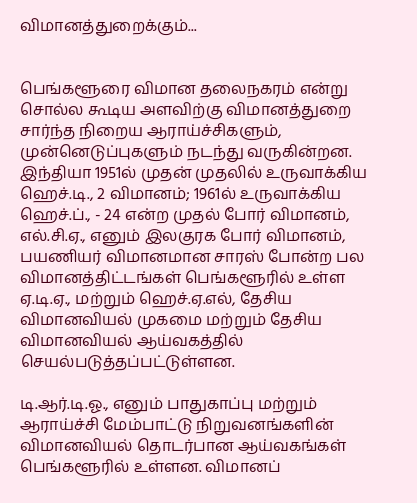விமானத்துறைக்கும்...


பெங்களூரை விமான தலைநகரம் என்று சொல்ல கூடிய அளவிற்கு விமானத்துறை சார்ந்த நிறைய ஆராய்ச்சிகளும், முன்னெடுப்புகளும் நடந்து வருகின்றன. இந்தியா 1951ல் முதன் முதலில் உருவாக்கிய ஹெச்.டி., 2 விமானம்; 1961ல் உருவாக்கிய ஹெச்.ப்., - 24 என்ற முதல் போர் விமானம், எல்.சி.ஏ., எனும் இலகுரக போர் விமானம், பயணியர் விமானமான சாரஸ் போன்ற பல விமானத்திட்டங்கள் பெங்களூரில் உள்ள ஏ.டி.ஏ., மற்றும் ஹெச்.ஏ.எல், தேசிய விமானவியல் முகமை மற்றும் தேசிய விமானவியல் ஆய்வகத்தில் செயல்படுத்தப்பட்டுள்ளன.

டி.ஆர்.டி.ஓ., எனும் பாதுகாப்பு மற்றும் ஆராய்ச்சி மேம்பாட்டு நிறுவனங்களின் விமானவியல் தொடர்பான ஆய்வகங்கள் பெங்களூரில் உள்ளன. விமானப்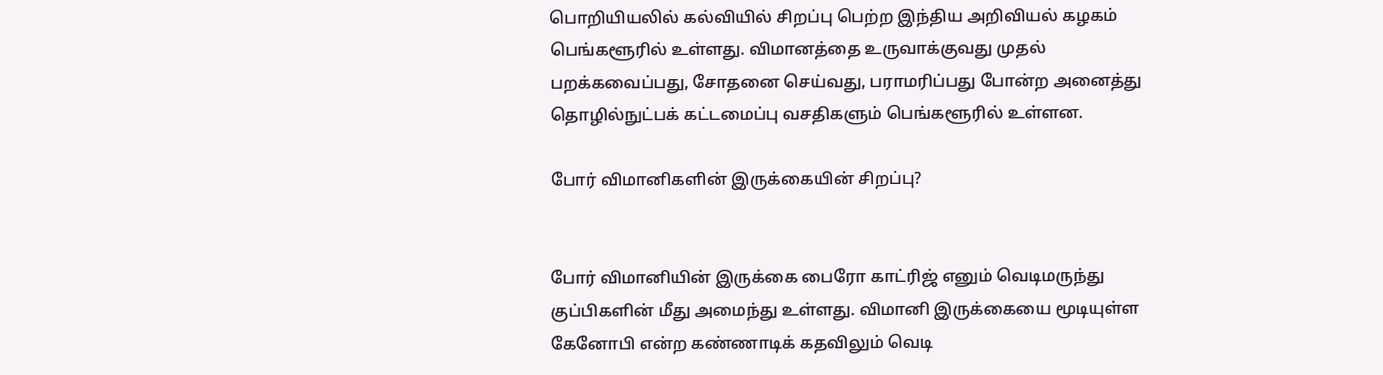பொறியியலில் கல்வியில் சிறப்பு பெற்ற இந்திய அறிவியல் கழகம் பெங்களூரில் உள்ளது. விமானத்தை உருவாக்குவது முதல் பறக்கவைப்பது, சோதனை செய்வது, பராமரிப்பது போன்ற அனைத்து தொழில்நுட்பக் கட்டமைப்பு வசதிகளும் பெங்களூரில் உள்ளன.

போர் விமானிகளின் இருக்கையின் சிறப்பு?


போர் விமானியின் இருக்கை பைரோ காட்ரிஜ் எனும் வெடிமருந்து குப்பிகளின் மீது அமைந்து உள்ளது. விமானி இருக்கையை மூடியுள்ள கேனோபி என்ற கண்ணாடிக் கதவிலும் வெடி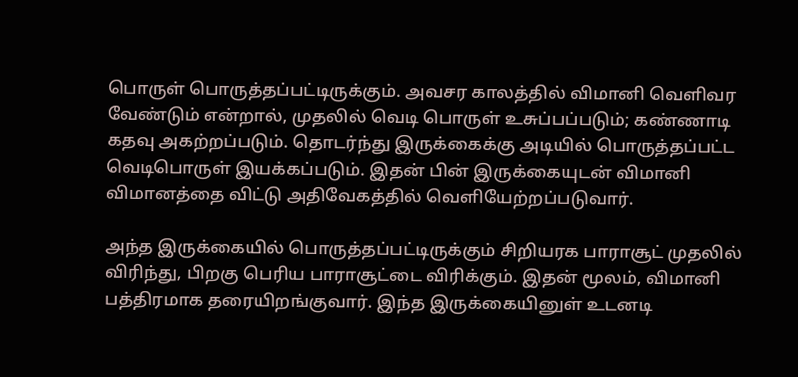பொருள் பொருத்தப்பட்டிருக்கும். அவசர காலத்தில் விமானி வெளிவர வேண்டும் என்றால், முதலில் வெடி பொருள் உசுப்பப்படும்; கண்ணாடி கதவு அகற்றப்படும். தொடர்ந்து இருக்கைக்கு அடியில் பொருத்தப்பட்ட வெடிபொருள் இயக்கப்படும். இதன் பின் இருக்கையுடன் விமானி விமானத்தை விட்டு அதிவேகத்தில் வெளியேற்றப்படுவார்.

அந்த இருக்கையில் பொருத்தப்பட்டிருக்கும் சிறியரக பாராசூட் முதலில் விரிந்து, பிறகு பெரிய பாராசூட்டை விரிக்கும். இதன் மூலம், விமானி பத்திரமாக தரையிறங்குவார். இந்த இருக்கையினுள் உடனடி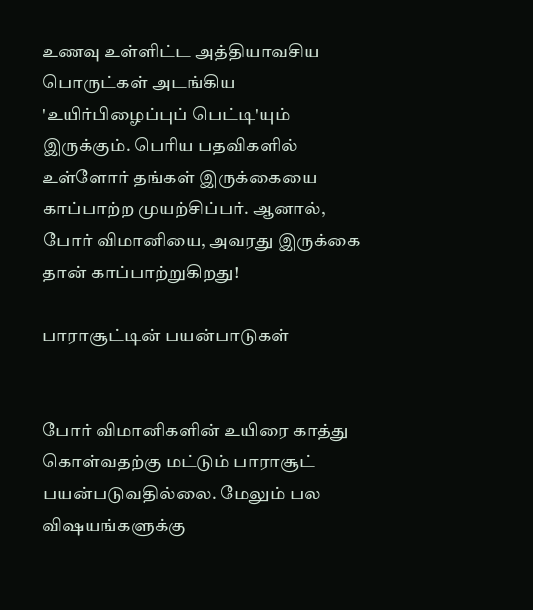உணவு உள்ளிட்ட அத்தியாவசிய பொருட்கள் அடங்கிய 'உயிர்பிழைப்புப் பெட்டி'யும் இருக்கும். பெரிய பதவிகளில் உள்ளோர் தங்கள் இருக்கையை காப்பாற்ற முயற்சிப்பர். ஆனால், போர் விமானியை, அவரது இருக்கை தான் காப்பாற்றுகிறது!

பாராசூட்டின் பயன்பாடுகள்


போர் விமானிகளின் உயிரை காத்து கொள்வதற்கு மட்டும் பாராசூட் பயன்படுவதில்லை. மேலும் பல விஷயங்களுக்கு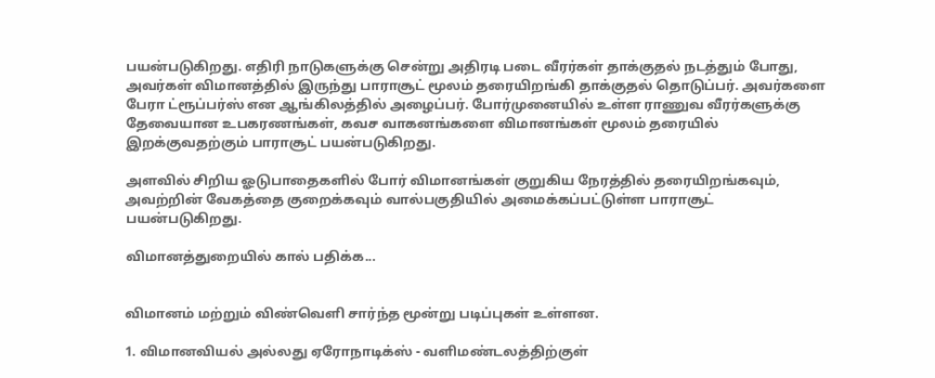பயன்படுகிறது. எதிரி நாடுகளுக்கு சென்று அதிரடி படை வீரர்கள் தாக்குதல் நடத்தும் போது, அவர்கள் விமானத்தில் இருந்து பாராசூட் மூலம் தரையிறங்கி தாக்குதல் தொடுப்பர். அவர்களை பேரா ட்ரூப்பர்ஸ் என ஆங்கிலத்தில் அழைப்பர். போர்முனையில் உள்ள ராணுவ வீரர்களுக்கு தேவையான உபகரணங்கள், கவச வாகனங்களை விமானங்கள் மூலம் தரையில் இறக்குவதற்கும் பாராசூட் பயன்படுகிறது.

அளவில் சிறிய ஓடுபாதைகளில் போர் விமானங்கள் குறுகிய நேரத்தில் தரையிறங்கவும், அவற்றின் வேகத்தை குறைக்கவும் வால்பகுதியில் அமைக்கப்பட்டுள்ள பாராசூட் பயன்படுகிறது.

விமானத்துறையில் கால் பதிக்க...


விமானம் மற்றும் விண்வெளி சார்ந்த மூன்று படிப்புகள் உள்ளன.

1. விமானவியல் அல்லது ஏரோநாடிக்ஸ் - வளிமண்டலத்திற்குள்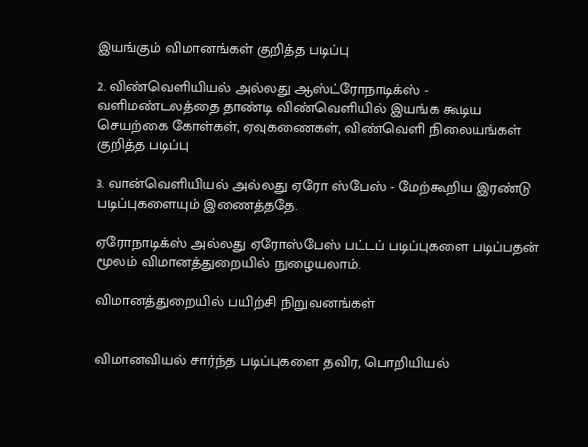இயங்கும் விமானங்கள் குறித்த படிப்பு

2. விண்வெளியியல் அல்லது ஆஸ்ட்ரோநாடிக்ஸ் - வளிமண்டலத்தை தாண்டி விண்வெளியில் இயங்க கூடிய செயற்கை கோள்கள், ஏவுகணைகள், விண்வெளி நிலையங்கள் குறித்த படிப்பு

3. வான்வெளியியல் அல்லது ஏரோ ஸ்பேஸ் - மேற்கூறிய இரண்டு படிப்புகளையும் இணைத்ததே.

ஏரோநாடிக்ஸ் அல்லது ஏரோஸ்பேஸ் பட்டப் படிப்புகளை படிப்பதன் மூலம் விமானத்துறையில் நுழையலாம்.

விமானத்துறையில் பயிற்சி நிறுவனங்கள்


விமானவியல் சார்ந்த படிப்புகளை தவிர, பொறியியல்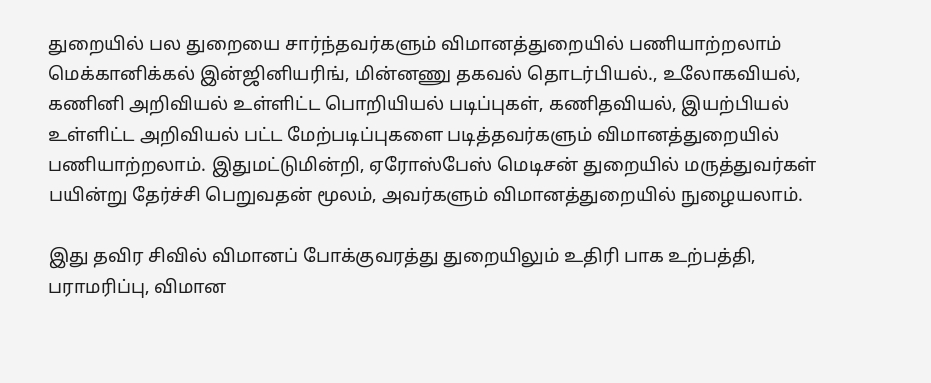துறையில் பல துறையை சார்ந்தவர்களும் விமானத்துறையில் பணியாற்றலாம் மெக்கானிக்கல் இன்ஜினியரிங், மின்னணு தகவல் தொடர்பியல்., உலோகவியல், கணினி அறிவியல் உள்ளிட்ட பொறியியல் படிப்புகள், கணிதவியல், இயற்பியல் உள்ளிட்ட அறிவியல் பட்ட மேற்படிப்புகளை படித்தவர்களும் விமானத்துறையில் பணியாற்றலாம். இதுமட்டுமின்றி, ஏரோஸ்பேஸ் மெடிசன் துறையில் மருத்துவர்கள் பயின்று தேர்ச்சி பெறுவதன் மூலம், அவர்களும் விமானத்துறையில் நுழையலாம்.

இது தவிர சிவில் விமானப் போக்குவரத்து துறையிலும் உதிரி பாக உற்பத்தி, பராமரிப்பு, விமான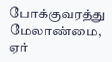போக்குவரத்து மேலாண்மை, ஏர்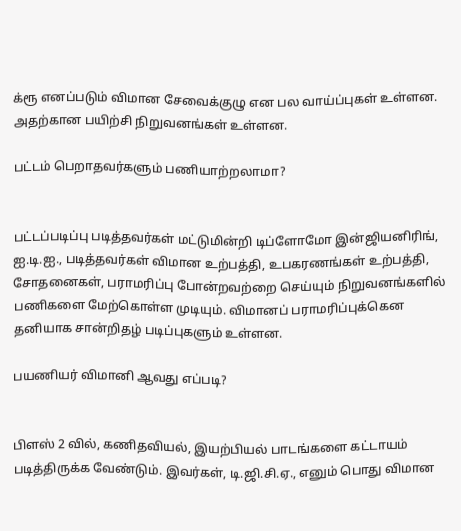க்ரூ எனப்படும் விமான சேவைக்குழு என பல வாய்ப்புகள் உள்ளன. அதற்கான பயிற்சி நிறுவனங்கள் உள்ளன.

பட்டம் பெறாதவர்களும் பணியாற்றலாமா?


பட்டப்படிப்பு படித்தவர்கள் மட்டுமின்றி டிப்ளோமோ இன்ஜியனிரிங், ஐ.டி.ஐ., படித்தவர்கள் விமான உற்பத்தி, உபகரணங்கள் உற்பத்தி, சோதனைகள், பராமரிப்பு போன்றவற்றை செய்யும் நிறுவனங்களில் பணிகளை மேற்கொள்ள முடியும். விமானப் பராமரிப்புக்கென தனியாக சான்றிதழ் படிப்புகளும் உள்ளன.

பயணியர் விமானி ஆவது எப்படி?


பிளஸ் 2 வில், கணிதவியல், இயற்பியல் பாடங்களை கட்டாயம் படித்திருக்க வேண்டும். இவர்கள், டி.ஜி.சி.ஏ., எனும் பொது விமான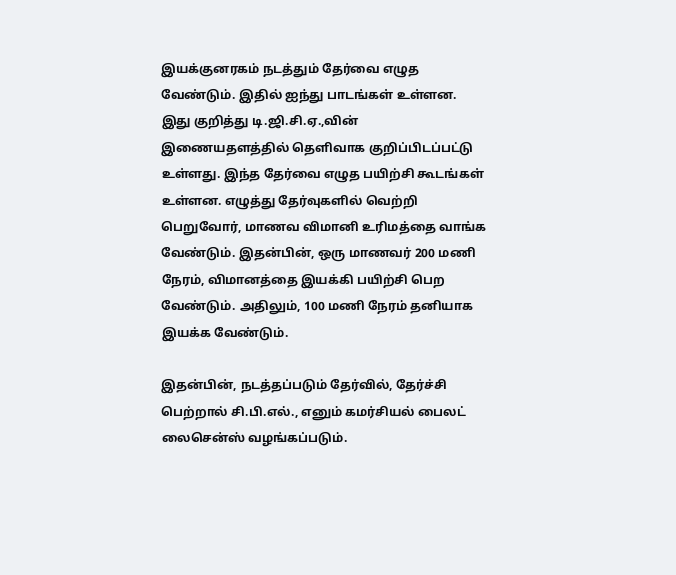இயக்குனரகம் நடத்தும் தேர்வை எழுத வேண்டும். இதில் ஐந்து பாடங்கள் உள்ளன. இது குறித்து டி.ஜி.சி.ஏ.,வின் இணையதளத்தில் தெளிவாக குறிப்பிடப்பட்டு உள்ளது. இந்த தேர்வை எழுத பயிற்சி கூடங்கள் உள்ளன. எழுத்து தேர்வுகளில் வெற்றி பெறுவோர், மாணவ விமானி உரிமத்தை வாங்க வேண்டும். இதன்பின், ஒரு மாணவர் 200 மணி நேரம், விமானத்தை இயக்கி பயிற்சி பெற வேண்டும். அதிலும், 100 மணி நேரம் தனியாக இயக்க வேண்டும்.

இதன்பின், நடத்தப்படும் தேர்வில், தேர்ச்சி பெற்றால் சி.பி.எல்., எனும் கமர்சியல் பைலட் லைசென்ஸ் வழங்கப்படும்.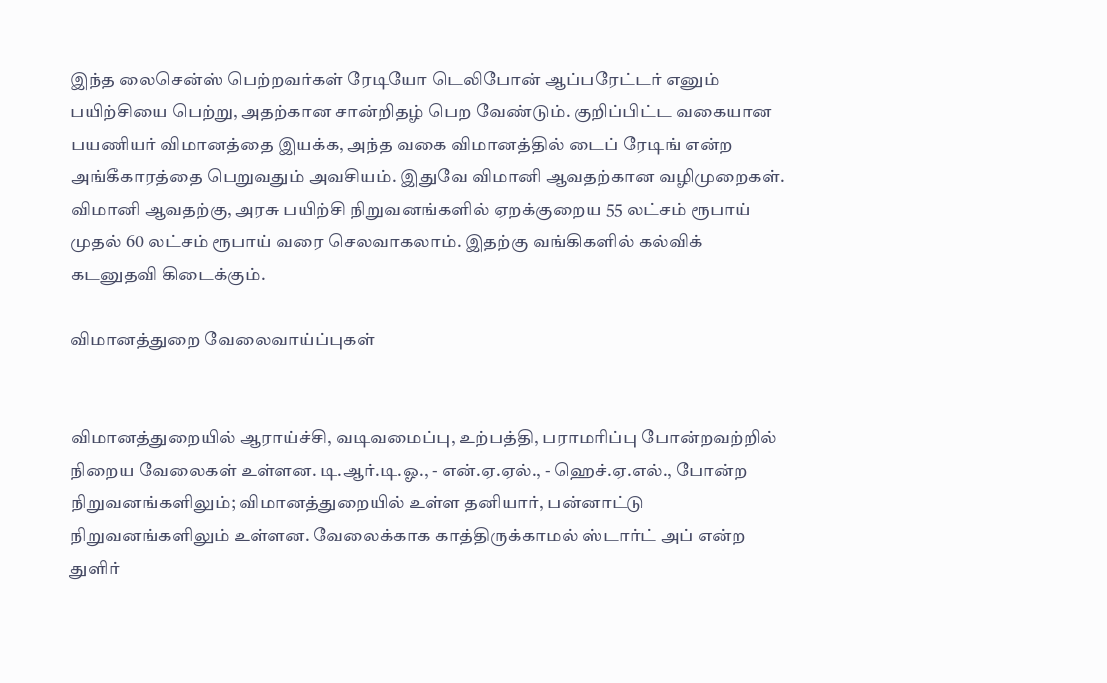இந்த லைசென்ஸ் பெற்றவர்கள் ரேடியோ டெலிபோன் ஆப்பரேட்டர் எனும் பயிற்சியை பெற்று, அதற்கான சான்றிதழ் பெற வேண்டும். குறிப்பிட்ட வகையான பயணியர் விமானத்தை இயக்க, அந்த வகை விமானத்தில் டைப் ரேடிங் என்ற அங்கீகாரத்தை பெறுவதும் அவசியம். இதுவே விமானி ஆவதற்கான வழிமுறைகள். விமானி ஆவதற்கு, அரசு பயிற்சி நிறுவனங்களில் ஏறக்குறைய 55 லட்சம் ரூபாய் முதல் 60 லட்சம் ரூபாய் வரை செலவாகலாம். இதற்கு வங்கிகளில் கல்விக் கடனுதவி கிடைக்கும்.

விமானத்துறை வேலைவாய்ப்புகள்


விமானத்துறையில் ஆராய்ச்சி, வடிவமைப்பு, உற்பத்தி, பராமரிப்பு போன்றவற்றில் நிறைய வேலைகள் உள்ளன. டி.ஆர்.டி.ஓ., - என்.ஏ.ஏல்., - ஹெச்.ஏ.எல்., போன்ற நிறுவனங்களிலும்; விமானத்துறையில் உள்ள தனியார், பன்னாட்டு நிறுவனங்களிலும் உள்ளன. வேலைக்காக காத்திருக்காமல் ஸ்டார்ட் அப் என்ற துளிர்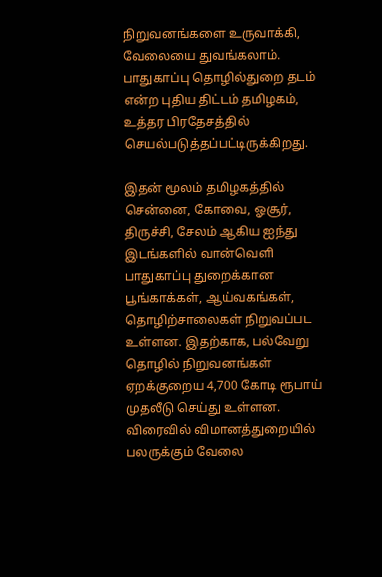நிறுவனங்களை உருவாக்கி, வேலையை துவங்கலாம். பாதுகாப்பு தொழில்துறை தடம் என்ற புதிய திட்டம் தமிழகம், உத்தர பிரதேசத்தில் செயல்படுத்தப்பட்டிருக்கிறது.

இதன் மூலம் தமிழகத்தில் சென்னை, கோவை, ஓசூர், திருச்சி, சேலம் ஆகிய ஐந்து இடங்களில் வான்வெளி பாதுகாப்பு துறைக்கான பூங்காக்கள், ஆய்வகங்கள், தொழிற்சாலைகள் நிறுவப்பட உள்ளன. இதற்காக, பல்வேறு தொழில் நிறுவனங்கள் ஏறக்குறைய 4,700 கோடி ரூபாய் முதலீடு செய்து உள்ளன. விரைவில் விமானத்துறையில் பலருக்கும் வேலை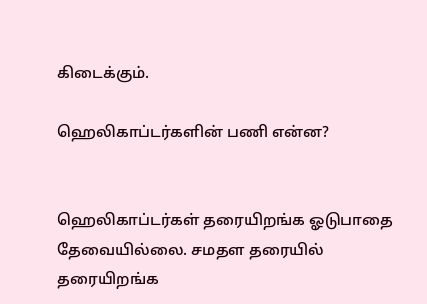கிடைக்கும்.

ஹெலிகாப்டர்களின் பணி என்ன?


ஹெலிகாப்டர்கள் தரையிறங்க ஓடுபாதை தேவையில்லை. சமதள தரையில் தரையிறங்க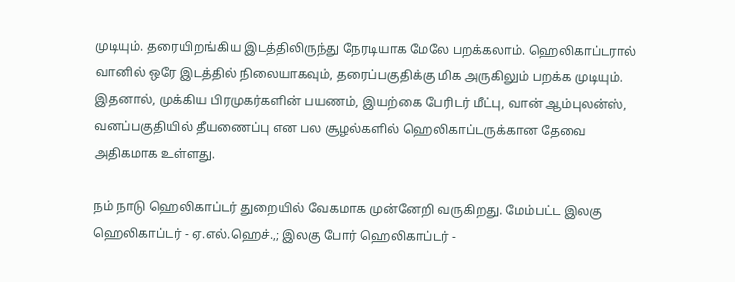முடியும். தரையிறங்கிய இடத்திலிருந்து நேரடியாக மேலே பறக்கலாம். ஹெலிகாப்டரால் வானில் ஒரே இடத்தில் நிலையாகவும், தரைப்பகுதிக்கு மிக அருகிலும் பறக்க முடியும். இதனால், முக்கிய பிரமுகர்களின் பயணம், இயற்கை பேரிடர் மீட்பு, வான் ஆம்புலன்ஸ், வனப்பகுதியில் தீயணைப்பு என பல சூழல்களில் ஹெலிகாப்டருக்கான தேவை அதிகமாக உள்ளது.

நம் நாடு ஹெலிகாப்டர் துறையில் வேகமாக முன்னேறி வருகிறது. மேம்பட்ட இலகு ஹெலிகாப்டர் - ஏ.எல்.ஹெச்.,; இலகு போர் ஹெலிகாப்டர் -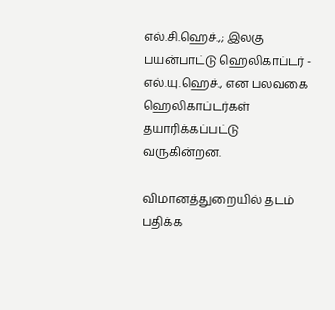எல்.சி.ஹெச்.,; இலகு பயன்பாட்டு ஹெலிகாப்டர் - எல்.யு.ஹெச்., என பலவகை ஹெலிகாப்டர்கள் தயாரிக்கப்பட்டு வருகின்றன.

விமானத்துறையில் தடம் பதிக்க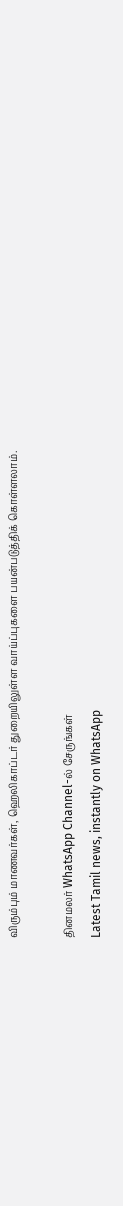விரும்பும் மாணவர்கள், ஹெலிகாப்டர் துறையிலுள்ள வாய்ப்புகளை பயன்படுத்திக் கொள்ளலாம்.

தினமலர் WhatsApp Channel-ல் சேருங்கள்
Latest Tamil news, instantly on WhatsApp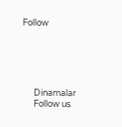Follow





      Dinamalar
      Follow us